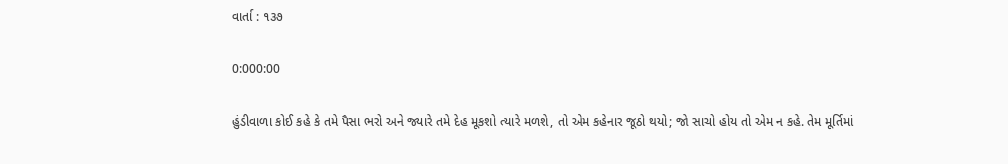વાર્તા : ૧૩૭

0:000:00

હુંડીવાળા કોઈ કહે કે તમે પૈસા ભરો અને જ્યારે તમે દેહ મૂકશો ત્યારે મળશે, તો એમ કહેનાર જૂઠો થયો; જો સાચો હોય તો એમ ન કહે. તેમ મૂર્તિમાં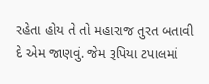રહેતા હોય તે તો મહારાજ તુરત બતાવી દે એમ જાણવું. જેમ રૂપિયા ટપાલમાં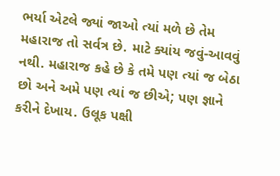ભર્યા એટલે જ્યાં જાઓ ત્યાં મળે છે તેમ મહારાજ તો સર્વત્ર છે. માટે ક્યાંય જવું-આવવું નથી. મહારાજ કહે છે કે તમે પણ ત્યાં જ બેઠા છો અને અમે પણ ત્યાં જ છીએ; પણ જ્ઞાને કરીને દેખાય. ઉલૂક પક્ષી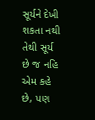સૂર્યને દેખી શકતા નથી તેથી સૂર્ય છે જ નહિ એમ કહે છે, પણ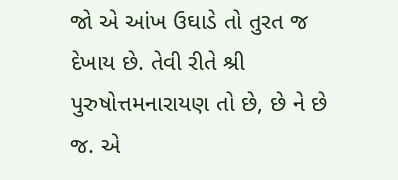જો એ આંખ ઉઘાડે તો તુરત જ દેખાય છે. તેવી રીતે શ્રી પુરુષોત્તમનારાયણ તો છે, છે ને છે જ. એ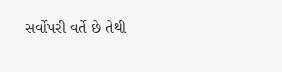સર્વોપરી વર્તે છે તેથી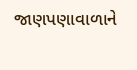જાણપણાવાળાને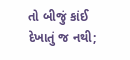તો બીજું કાંઈ દેખાતું જ નથી;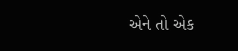એને તો એક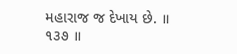મહારાજ જ દેખાય છે. ॥ ૧૩૭ ॥